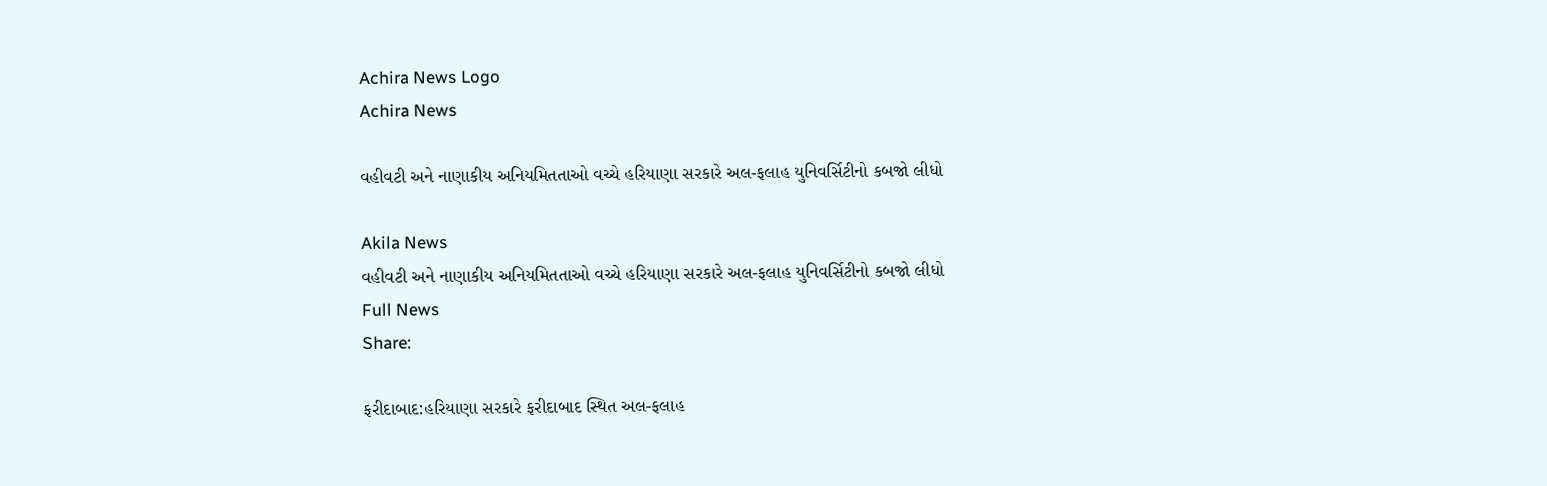Achira News Logo
Achira News

વહીવટી અને નાણાકીય અનિયમિતતાઓ વચ્ચે હરિયાણા સરકારે અલ-ફલાહ યુનિવર્સિટીનો કબજો લીધો

Akila News
વહીવટી અને નાણાકીય અનિયમિતતાઓ વચ્ચે હરિયાણા સરકારે અલ-ફલાહ યુનિવર્સિટીનો કબજો લીધો
Full News
Share:

ફરીદાબાદ:હરિયાણા સરકારે ફરીદાબાદ સ્થિત અલ-ફલાહ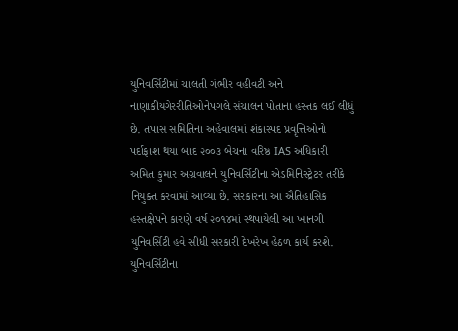યુનિવર્સિટીમાં ચાલતી ગંભીર વહીવટી અને નાણાકીયગેરરીતિઓનેપગલે સંચાલન પોતાના હસ્તક લઈ લીધું છે. તપાસ સમિતિના અહેવાલમાં શંકાસ્પદ પ્રવૃત્તિઓનો પર્દાફાશ થયા બાદ ૨૦૦૩ બેચના વરિષ્ઠ IAS અધિકારી અમિત કુમાર અગ્રવાલને યુનિવર્સિટીના એડમિનિસ્ટ્રેટર તરીકે નિયુક્ત કરવામાં આવ્યા છે. સરકારના આ ઐતિહાસિક હસ્તક્ષેપને કારણે વર્ષ ૨૦૧૪માં સ્થપાયેલી આ ખાનગી યુનિવર્સિટી હવે સીધી સરકારી દેખરેખ હેઠળ કાર્ય કરશે. યુનિવર્સિટીના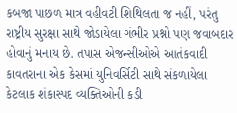કબજા પાછળ માત્ર વહીવટી શિથિલતા જ નહીં, પરંતુ રાષ્ટ્રીય સુરક્ષા સાથે જોડાયેલા ગંભીર પ્રશ્નો પણ જવાબદાર હોવાનું મનાય છે. તપાસ એજન્સીઓએ આતંકવાદી કાવતરાના એક કેસમાં યુનિવર્સિટી સાથે સંકળાયેલા કેટલાક શંકાસ્પદ વ્યક્તિઓની કડી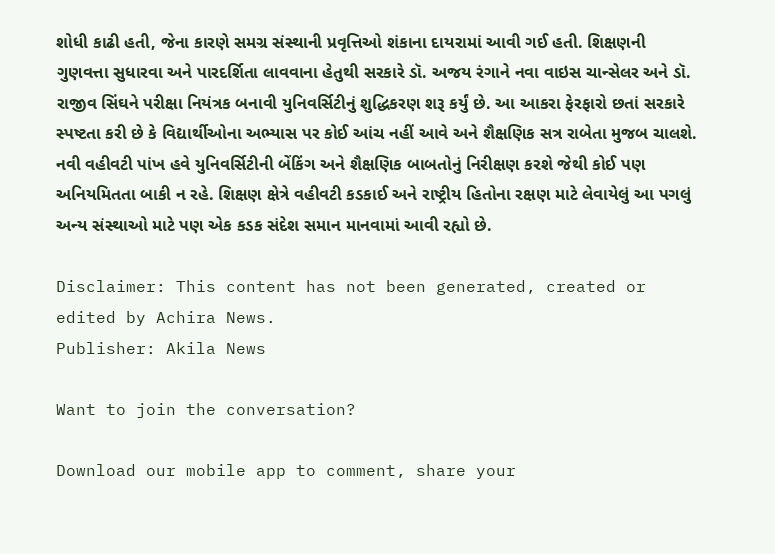શોધી કાઢી હતી, જેના કારણે સમગ્ર સંસ્થાની પ્રવૃત્તિઓ શંકાના દાયરામાં આવી ગઈ હતી. શિક્ષણની ગુણવત્તા સુધારવા અને પારદર્શિતા લાવવાના હેતુથી સરકારે ડૉ. અજય રંગાને નવા વાઇસ ચાન્સેલર અને ડૉ. રાજીવ સિંઘને પરીક્ષા નિયંત્રક બનાવી યુનિવર્સિટીનું શુદ્ધિકરણ શરૂ કર્યું છે. આ આકરા ફેરફારો છતાં સરકારે સ્પષ્ટતા કરી છે કે વિદ્યાર્થીઓના અભ્યાસ પર કોઈ આંચ નહીં આવે અને શૈક્ષણિક સત્ર રાબેતા મુજબ ચાલશે. નવી વહીવટી પાંખ હવે યુનિવર્સિટીની બેંકિંગ અને શૈક્ષણિક બાબતોનું નિરીક્ષણ કરશે જેથી કોઈ પણ અનિયમિતતા બાકી ન રહે. શિક્ષણ ક્ષેત્રે વહીવટી કડકાઈ અને રાષ્ટ્રીય હિતોના રક્ષણ માટે લેવાયેલું આ પગલું અન્ય સંસ્થાઓ માટે પણ એક કડક સંદેશ સમાન માનવામાં આવી રહ્યો છે.

Disclaimer: This content has not been generated, created or edited by Achira News.
Publisher: Akila News

Want to join the conversation?

Download our mobile app to comment, share your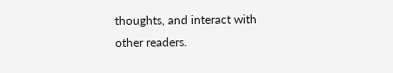thoughts, and interact with other readers.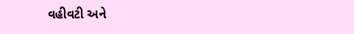વહીવટી અને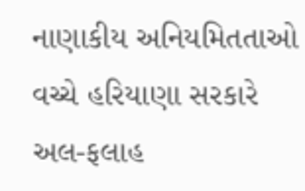નાણાકીય અનિયમિતતાઓ વચ્ચે હરિયાણા સરકારે અલ-ફલાહ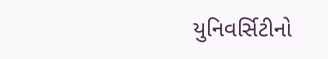યુનિવર્સિટીનો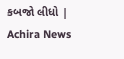કબજો લીધો | Achira News